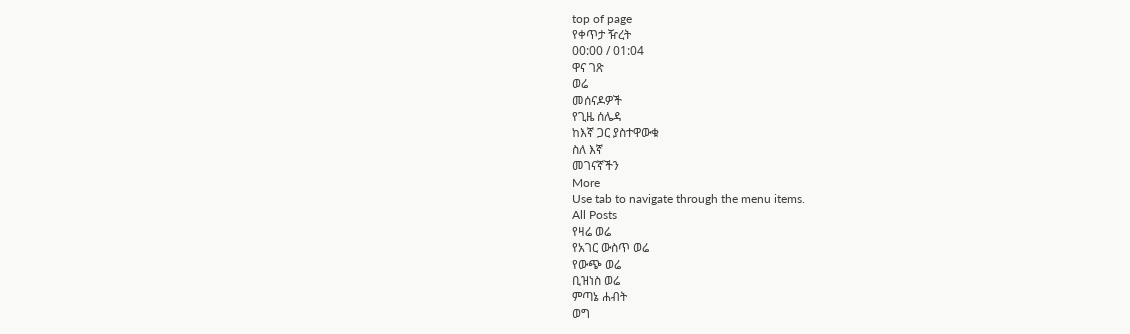top of page
የቀጥታ ዥረት
00:00 / 01:04
ዋና ገጽ
ወሬ
መሰናዶዎች
የጊዜ ሰሌዳ
ከእኛ ጋር ያስተዋውቁ
ስለ እኛ
መገናኛችን
More
Use tab to navigate through the menu items.
All Posts
የዛሬ ወሬ
የአገር ውስጥ ወሬ
የውጭ ወሬ
ቢዝነስ ወሬ
ምጣኔ ሐብት
ወግ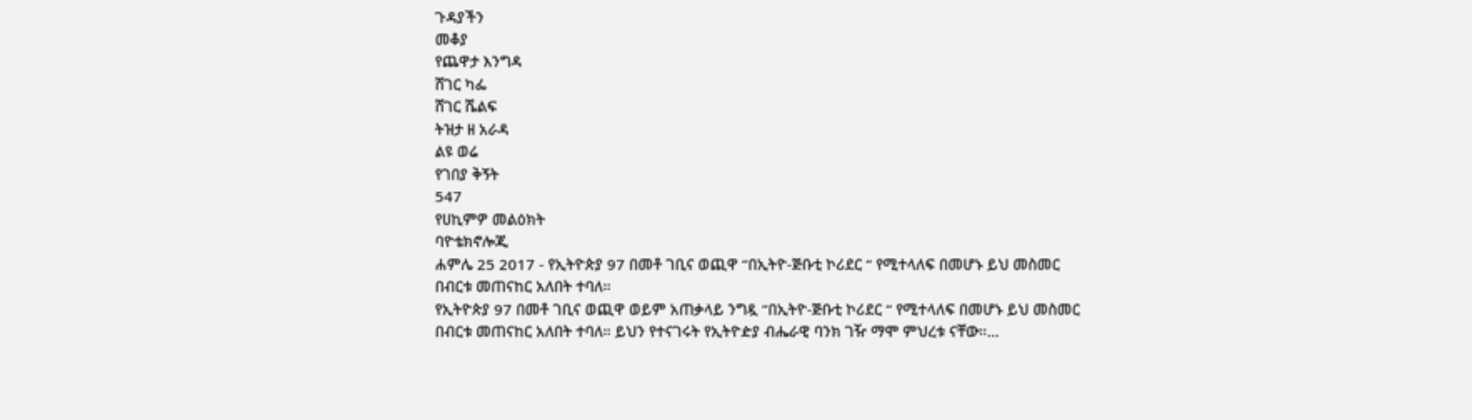ጉዳያችን
መቆያ
የጨዋታ እንግዳ
ሸገር ካፌ
ሸገር ሼልፍ
ትዝታ ዘ አራዳ
ልዩ ወሬ
የገበያ ቅኝት
547
የሀኪምዎ መልዕክት
ባዮቴክኖሎጂ
ሐምሌ 25 2017 - የኢትዮጵያ 97 በመቶ ገቢና ወጪዋ “በኢትዮ-ጅቡቲ ኮሪደር “ የሚተላለፍ በመሆኑ ይህ መስመር በብርቱ መጠናከር አለበት ተባለ።
የኢትዮጵያ 97 በመቶ ገቢና ወጪዋ ወይም አጠቃላይ ንግዷ “በኢትዮ-ጅቡቲ ኮሪደር “ የሚተላለፍ በመሆኑ ይህ መስመር በብርቱ መጠናከር አለበት ተባለ። ይህን የተናገሩት የኢትዮዽያ ብሔራዊ ባንክ ገዥ ማሞ ምህረቱ ናቸው።...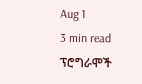Aug 1
3 min read
ፕሮግራሞች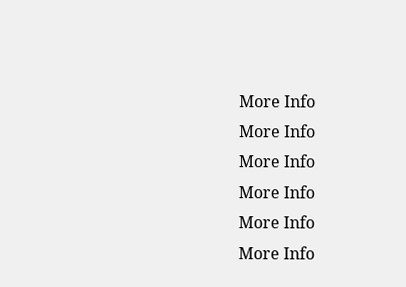More Info
More Info
More Info
More Info
More Info
More Info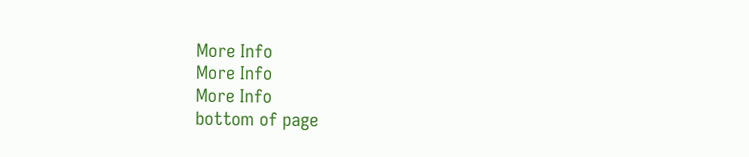More Info
More Info
More Info
bottom of page